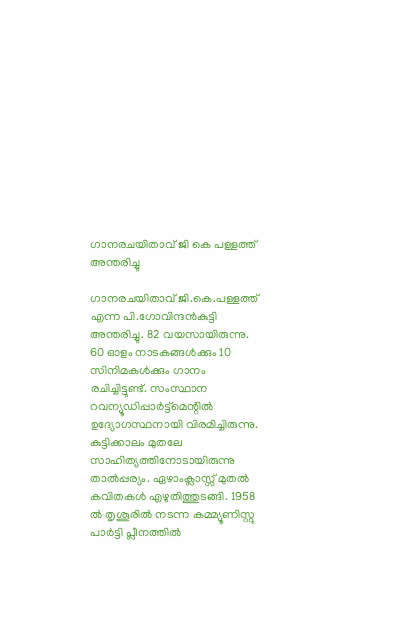ഗാനരചയിതാവ് ജി കെ പള്ളത്ത് അന്തരിച്ചു

ഗാനരചയിതാവ് ജി.കെ.പള്ളത്ത് എന്ന പി.ഗോവിന്ദന്‍കുട്ടി അന്തരിച്ചു. 82 വയസായിരുന്നു. 60 ഓളം നാടകങ്ങള്‍ക്കും 10 സിനിമകള്‍ക്കും ഗാനം രചിച്ചിട്ടുണ്ട്. സംസ്ഥാന റവന്യൂഡിപ്പാര്‍ട്ട്മെന്റില്‍ ഉദ്യോഗസ്ഥനായി വിരമിച്ചിരുന്നു. കുട്ടിക്കാലം മുതലേ സാഹിത്യത്തിനോടായിരുന്നു താല്‍പ്പര്യം. ഏഴാംക്ലാസ്സ് മുതല്‍ കവിതകള്‍ എഴുതിത്തുടങ്ങി. 1958 ല്‍ തൃശൂരില്‍ നടന്ന കമ്മ്യൂണിസ്റ്റു പാര്‍ട്ടി പ്ലീനത്തില്‍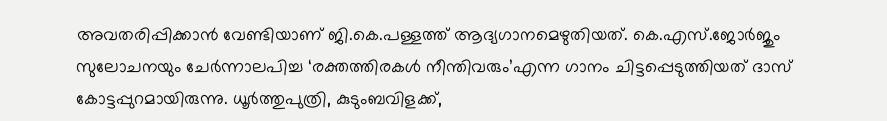അവതരിപ്പിക്കാന്‍ വേണ്ടിയാണ് ജി.കെ.പള്ളത്ത് ആദ്യഗാനമെഴുതിയത്. കെ.എസ്.ജോര്‍ജും സുലോചനയും ചേര്‍ന്നാലപിച്ച ‘രക്തത്തിരകള്‍ നീന്തിവരും’എന്ന ഗാനം ചിട്ടപ്പെടുത്തിയത് ദാസ് കോട്ടപ്പുറമായിരുന്നു. ധൂര്‍ത്തുപുത്രി, കുടുംബവിളക്ക്,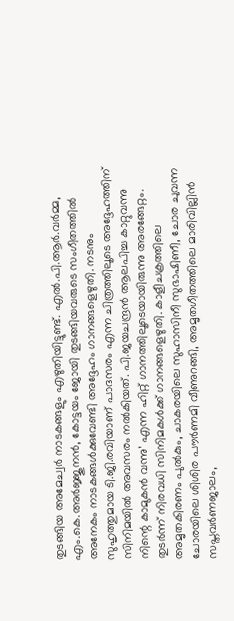തുടങ്ങിയ അമേച്വര്‍ നാടകങ്ങളും എഴുതിയിട്ടുണ്ട്. എല്‍.പി.ആര്‍.വര്‍മ്മ, എം.കെ.അര്‍ജ്ജുനന്‍, കോട്ടയം ജോയി തുടങ്ങിയവരുടെ സംഗീതത്തില്‍ അനേകം നാടകങ്ങള്‍ക്കുവേണ്ടി അദ്ദേഹം ഗാനങ്ങളെഴുതി. നടനും സുഹൃത്തുമായ ടി.ജി.രവിയാണ് പാദസരം എന്ന ചിത്രത്തിലൂടെ അദ്ദേഹത്തിന് സിനിമയില്‍ അവസരം നല്‍കിയത്. പി.ജയചന്ദ്രന്‍ ആലപിച്ച കാറ്റുവന്നു നിന്റെ കാമുകന്‍ വന്നു’ എന്ന ഹിറ്റ് ഗാനത്തിലൂടെയായിരുന്നു അരങ്ങേറ്റം. തുടര്‍ന്ന് നിരവധി സിനിമകള്‍ക്ക് ഗാനങ്ങളെഴുതി. കാളീചക്രത്തിലെ അമൃതകിരണം പുല്‍കും, ചാകരയിലെ സുഹാസിനീ സുഭാഷിണീ, ചോര ചുവന്ന ചോരയിലെ ശിശിര പൗര്‍ണമി വീണുറങ്ങി, അമൃതഗീതത്തിലെ മാരിവില്ലിന്‍ സപ്തവര്‍ണജാലം,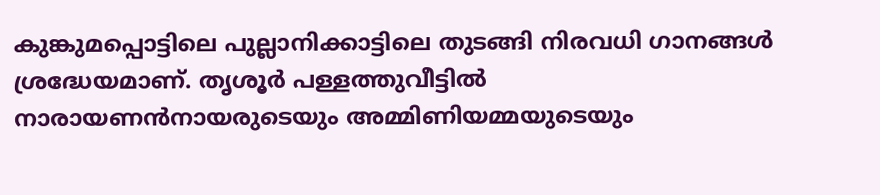കുങ്കുമപ്പൊട്ടിലെ പുല്ലാനിക്കാട്ടിലെ തുടങ്ങി നിരവധി ഗാനങ്ങള്‍ ശ്രദ്ധേയമാണ്. തൃശൂര്‍ പള്ളത്തുവീട്ടില്‍ നാരായണന്‍നായരുടെയും അമ്മിണിയമ്മയുടെയും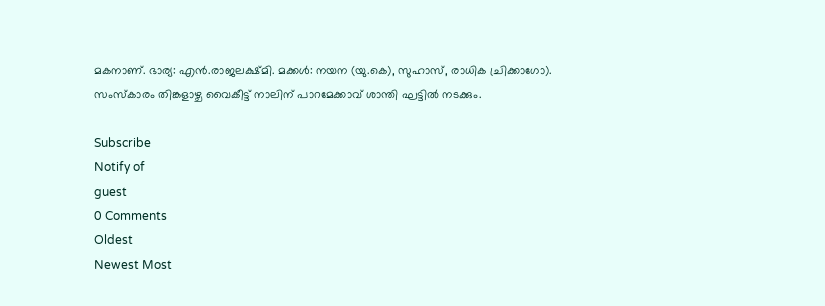മകനാണ്. ഭാര്യ: എന്‍.രാജലക്ഷ്മി. മക്കള്‍: നയന (യു.കെ), സുഹാസ്, രാധിക ച്രിക്കാഗോ). സംസ്‌കാരം തിങ്കളാഴ്ച വൈകീട്ട് നാലിന് പാറമേക്കാവ് ശാന്തി ഘട്ടില്‍ നടക്കും.

Subscribe
Notify of
guest
0 Comments
Oldest
Newest Most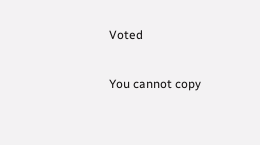Voted

You cannot copy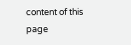content of this page